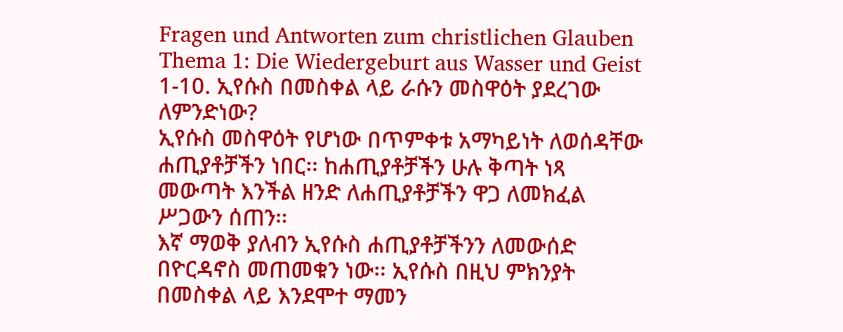Fragen und Antworten zum christlichen Glauben
Thema 1: Die Wiedergeburt aus Wasser und Geist
1-10. ኢየሱስ በመስቀል ላይ ራሱን መስዋዕት ያደረገው ለምንድነው?
ኢየሱስ መስዋዕት የሆነው በጥምቀቱ አማካይነት ለወሰዳቸው ሐጢያቶቻችን ነበር፡፡ ከሐጢያቶቻችን ሁሉ ቅጣት ነጻ መውጣት እንችል ዘንድ ለሐጢያቶቻችን ዋጋ ለመክፈል ሥጋውን ሰጠን፡፡
እኛ ማወቅ ያለብን ኢየሱስ ሐጢያቶቻችንን ለመውሰድ በዮርዳኖስ መጠመቁን ነው፡፡ ኢየሱስ በዚህ ምክንያት በመስቀል ላይ እንደሞተ ማመን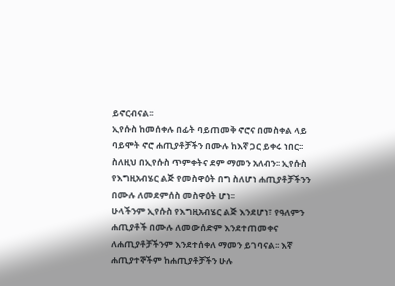ይኖርብናል፡፡
ኢየሱስ ከመሰቀሉ በፊት ባይጠመቅ ኖሮና በመስቀል ላይ ባይሞት ኖሮ ሐጢያቶቻችን በሙሉ ከእኛ ጋር ይቀሩ ነበር፡፡ ስለዚህ በኢየሱስ ጥምቀትና ደም ማመን አለብን፡፡ ኢየሱስ የእግዚአብሄር ልጅ የመስዋዕት በግ ስለሆነ ሐጢያቶቻችንን በሙሉ ለመደምሰስ መስዋዕት ሆነ፡፡
ሁላችንም ኢየሱስ የእግዚአብሄር ልጅ እንደሆነ፣ የዓለምን ሐጢያቶች በሙሉ ለመውሰድም እንደተጠመቀና ለሐጢያቶቻችንም እንደተሰቀለ ማመን ይገባናል፡፡ እኛ ሐጢያተኞችም ከሐጢያቶቻችን ሁሉ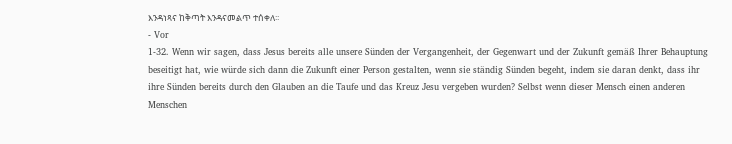እንዳነጻና ከቅጣት እንዳናመልጥ ተሰቀለ፡፡
- Vor
1-32. Wenn wir sagen, dass Jesus bereits alle unsere Sünden der Vergangenheit, der Gegenwart und der Zukunft gemäß Ihrer Behauptung beseitigt hat, wie würde sich dann die Zukunft einer Person gestalten, wenn sie ständig Sünden begeht, indem sie daran denkt, dass ihr ihre Sünden bereits durch den Glauben an die Taufe und das Kreuz Jesu vergeben wurden? Selbst wenn dieser Mensch einen anderen Menschen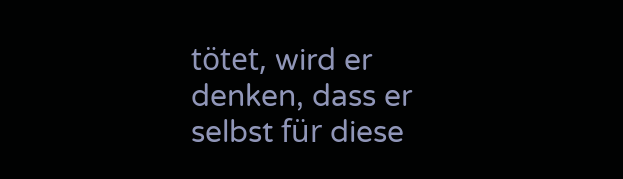tötet, wird er denken, dass er selbst für diese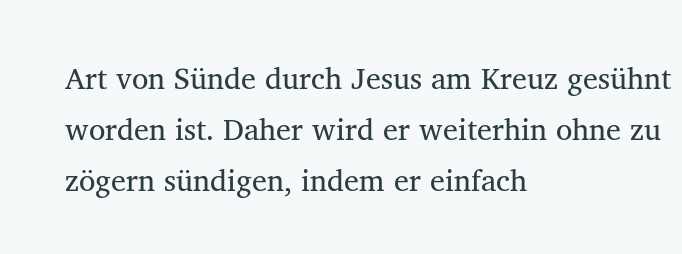Art von Sünde durch Jesus am Kreuz gesühnt worden ist. Daher wird er weiterhin ohne zu zögern sündigen, indem er einfach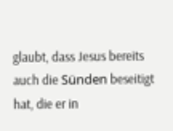glaubt, dass Jesus bereits auch die Sünden beseitigt hat, die er in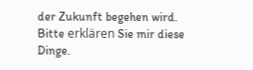der Zukunft begehen wird. Bitte erklären Sie mir diese Dinge.